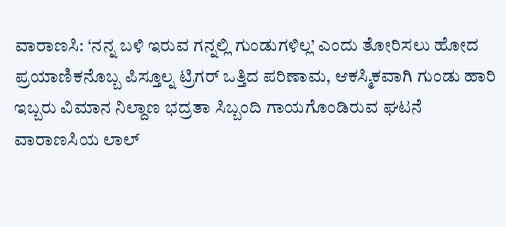ವಾರಾಣಸಿ: ‘ನನ್ನ ಬಳಿ ಇರುವ ಗನ್ನಲ್ಲಿ ಗುಂಡುಗಳಿಲ್ಲ’ ಎಂದು ತೋರಿಸಲು ಹೋದ ಪ್ರಯಾಣಿಕನೊಬ್ಬ ಪಿಸ್ತೂಲ್ನ ಟ್ರಿಗರ್ ಒತ್ತಿದ ಪರಿಣಾಮ, ಆಕಸ್ಮಿಕವಾಗಿ ಗುಂಡು ಹಾರಿ ಇಬ್ಬರು ವಿಮಾನ ನಿಲ್ದಾಣ ಭದ್ರತಾ ಸಿಬ್ಬಂದಿ ಗಾಯಗೊಂಡಿರುವ ಘಟನೆ ವಾರಾಣಸಿಯ ಲಾಲ್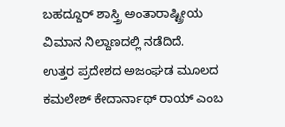ಬಹದ್ದೂರ್ ಶಾಸ್ತ್ರಿ ಅಂತಾರಾಷ್ಟ್ರೀಯ ವಿಮಾನ ನಿಲ್ದಾಣದಲ್ಲಿ ನಡೆದಿದೆ.
ಉತ್ತರ ಪ್ರದೇಶದ ಅಜಂಘಡ ಮೂಲದ ಕಮಲೇಶ್ ಕೇದಾರ್ನಾಥ್ ರಾಯ್ ಎಂಬ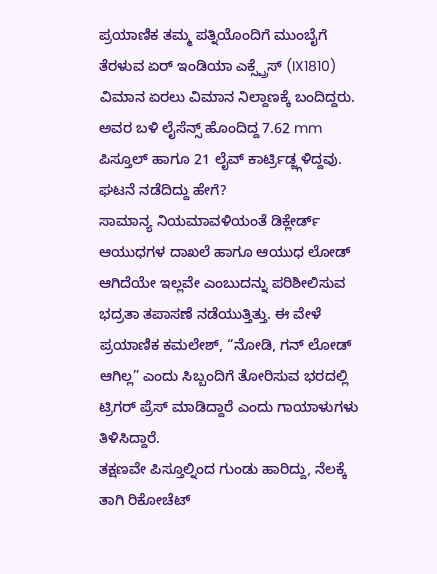ಪ್ರಯಾಣಿಕ ತಮ್ಮ ಪತ್ನಿಯೊಂದಿಗೆ ಮುಂಬೈಗೆ ತೆರಳುವ ಏರ್ ಇಂಡಿಯಾ ಎಕ್ಸ್ಪ್ರೆಸ್ (IX1810) ವಿಮಾನ ಏರಲು ವಿಮಾನ ನಿಲ್ದಾಣಕ್ಕೆ ಬಂದಿದ್ದರು.
ಅವರ ಬಳಿ ಲೈಸೆನ್ಸ್ ಹೊಂದಿದ್ದ 7.62 mm ಪಿಸ್ತೂಲ್ ಹಾಗೂ 21 ಲೈವ್ ಕಾರ್ಟ್ರಿಡ್ಜ್ಗಳಿದ್ದವು.
ಘಟನೆ ನಡೆದಿದ್ದು ಹೇಗೆ?
ಸಾಮಾನ್ಯ ನಿಯಮಾವಳಿಯಂತೆ ಡಿಕ್ಲೇರ್ಡ್ ಆಯುಧಗಳ ದಾಖಲೆ ಹಾಗೂ ಆಯುಧ ಲೋಡ್ ಆಗಿದೆಯೇ ಇಲ್ಲವೇ ಎಂಬುದನ್ನು ಪರಿಶೀಲಿಸುವ ಭದ್ರತಾ ತಪಾಸಣೆ ನಡೆಯುತ್ತಿತ್ತು. ಈ ವೇಳೆ ಪ್ರಯಾಣಿಕ ಕಮಲೇಶ್, “ನೋಡಿ, ಗನ್ ಲೋಡ್ ಆಗಿಲ್ಲ” ಎಂದು ಸಿಬ್ಬಂದಿಗೆ ತೋರಿಸುವ ಭರದಲ್ಲಿ ಟ್ರಿಗರ್ ಪ್ರೆಸ್ ಮಾಡಿದ್ದಾರೆ ಎಂದು ಗಾಯಾಳುಗಳು ತಿಳಿಸಿದ್ದಾರೆ.
ತಕ್ಷಣವೇ ಪಿಸ್ತೂಲ್ನಿಂದ ಗುಂಡು ಹಾರಿದ್ದು, ನೆಲಕ್ಕೆ ತಾಗಿ ರಿಕೋಚೆಟ್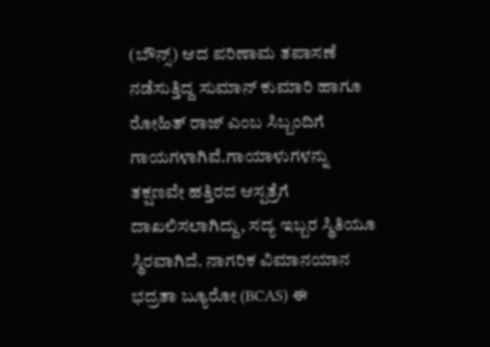(ಬೌನ್ಸ್) ಆದ ಪರಿಣಾಮ ತಪಾಸಣೆ ನಡೆಸುತ್ತಿದ್ದ ಸುಮಾನ್ ಕುಮಾರಿ ಹಾಗೂ ರೋಹಿತ್ ರಾಜ್ ಎಂಬ ಸಿಬ್ಬಂದಿಗೆ ಗಾಯಗಳಾಗಿವೆ.ಗಾಯಾಳುಗಳನ್ನು ತಕ್ಷಣವೇ ಹತ್ತಿರದ ಆಸ್ಪತ್ರೆಗೆ ದಾಖಲಿಸಲಾಗಿದ್ದು, ಸದ್ಯ ಇಬ್ಬರ ಸ್ಥಿತಿಯೂ ಸ್ಥಿರವಾಗಿದೆ. ನಾಗರಿಕ ವಿಮಾನಯಾನ ಭದ್ರತಾ ಬ್ಯೂರೋ (BCAS) ಈ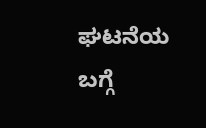ಘಟನೆಯ ಬಗ್ಗೆ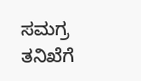ಸಮಗ್ರ ತನಿಖೆಗೆ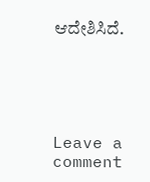ಆದೇಶಿಸಿದೆ.





Leave a comment